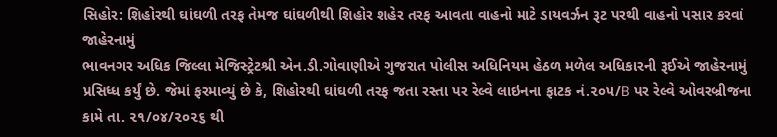સિહોર: શિહોરથી ઘાંઘળી તરફ તેમજ ઘાંઘળીથી શિહોર શહેર તરફ આવતા વાહનો માટે ડાયવર્ઝન રૂટ પરથી વાહનો પસાર કરવાં જાહેરનામું
ભાવનગર અધિક જિલ્લા મેજિસ્ટ્રેટશ્રી એન.ડી.ગોવાણીએ ગુજરાત પોલીસ અધિનિયમ હેઠળ મળેલ અધિકારની રૂઈએ જાહેરનામું પ્રસિધ્ધ કર્યું છે. જેમાં ફરમાવ્યું છે કે, શિહોરથી ઘાંઘળી તરફ જતા રસ્તા પર રેલ્વે લાઇનના ફાટક નં.૨૦૫/B પર રેલ્વે ઓવરબ્રીજના કામે તા. ૨૧/૦૪/૨૦૨૬ થી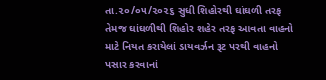તા.૨૦/૦૫/૨૦૨૬ સુધી શિહોરથી ઘાંઘળી તરફ તેમજ ઘાંઘળીથી શિહોર શહેર તરફ આવતા વાહનો માટે નિયત કરાયેલાં ડાયવર્ઝન રૂટ પરથી વાહનો પસાર કરવાનાં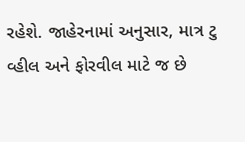રહેશે. જાહેરનામાં અનુસાર, માત્ર ટુ વ્હીલ અને ફોરવીલ માટે જ છે